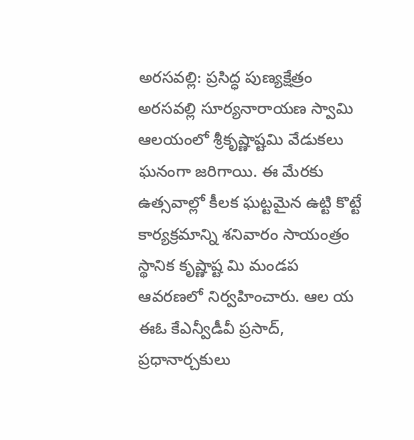అరసవల్లి: ప్రసిద్ధ పుణ్యక్షేత్రం అరసవల్లి సూర్యనారాయణ స్వామి ఆలయంలో శ్రీకృష్ణాష్టమి వేడుకలు ఘనంగా జరిగాయి. ఈ మేరకు ఉత్సవాల్లో కీలక ఘట్టమైన ఉట్టి కొట్టే కార్యక్రమాన్ని శనివారం సాయంత్రం స్థానిక కృష్ణాష్ట మి మండప ఆవరణలో నిర్వహించారు. ఆల య ఈఓ కేఎన్వీడీవీ ప్రసాద్, ప్రధానార్చకులు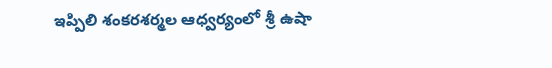ఇప్పిలి శంకరశర్మల ఆధ్వర్యంలో శ్రీ ఉషా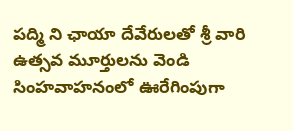పద్మి ని ఛాయా దేవేరులతో శ్రీ వారి ఉత్సవ మూర్తులను వెండి సింహవాహనంలో ఊరేగింపుగా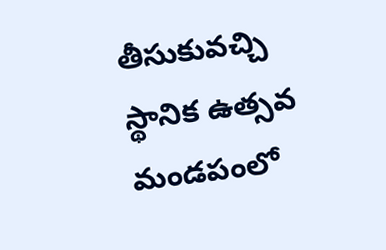తీసుకువచ్చి స్థానిక ఉత్సవ మండపంలో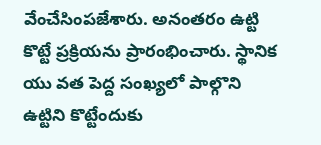వేంచేసింపజేశారు. అనంతరం ఉట్టి కొట్టే ప్రక్రియను ప్రారంభించారు. స్థానిక యు వత పెద్ద సంఖ్యలో పాల్గొని ఉట్టిని కొట్టేందుకు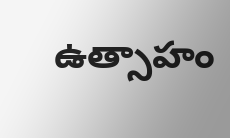ఉత్సాహం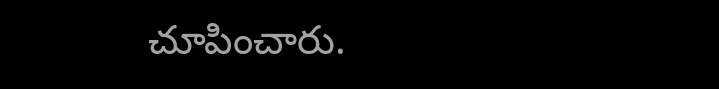చూపించారు.